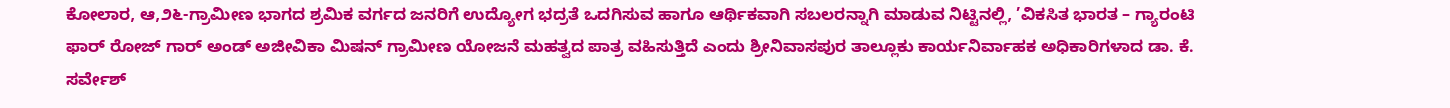ಕೋಲಾರ, ಆ,೨೬-ಗ್ರಾಮೀಣ ಭಾಗದ ಶ್ರಮಿಕ ವರ್ಗದ ಜನರಿಗೆ ಉದ್ಯೋಗ ಭದ್ರತೆ ಒದಗಿಸುವ ಹಾಗೂ ಆರ್ಥಿಕವಾಗಿ ಸಬಲರನ್ನಾಗಿ ಮಾಡುವ ನಿಟ್ಟಿನಲ್ಲಿ, ’ವಿಕಸಿತ ಭಾರತ – ಗ್ಯಾರಂಟಿ ಫಾರ್ ರೋಜ್ ಗಾರ್ ಅಂಡ್ ಅಜೀವಿಕಾ ಮಿಷನ್ ಗ್ರಾಮೀಣ ಯೋಜನೆ ಮಹತ್ವದ ಪಾತ್ರ ವಹಿಸುತ್ತಿದೆ ಎಂದು ಶ್ರೀನಿವಾಸಪುರ ತಾಲ್ಲೂಕು ಕಾರ್ಯನಿರ್ವಾಹಕ ಅಧಿಕಾರಿಗಳಾದ ಡಾ. ಕೆ. ಸರ್ವೇಶ್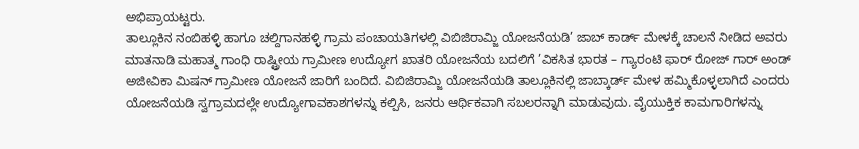ಅಭಿಪ್ರಾಯಟ್ಟರು.
ತಾಲ್ಲೂಕಿನ ನಂಬಿಹಳ್ಳಿ ಹಾಗೂ ಚಲ್ದಿಗಾನಹಳ್ಳಿ ಗ್ರಾಮ ಪಂಚಾಯತಿಗಳಲ್ಲಿ ವಿಬಿಜಿರಾಮ್ಜಿ ಯೋಜನೆಯಡಿ’ ಜಾಬ್ ಕಾರ್ಡ್ ಮೇಳಕ್ಕೆ ಚಾಲನೆ ನೀಡಿದ ಅವರು ಮಾತನಾಡಿ ಮಹಾತ್ಮ ಗಾಂಧಿ ರಾಷ್ಟ್ರೀಯ ಗ್ರಾಮೀಣ ಉದ್ಯೋಗ ಖಾತರಿ ಯೋಜನೆಯ ಬದಲಿಗೆ ’ವಿಕಸಿತ ಭಾರತ – ಗ್ಯಾರಂಟಿ ಫಾರ್ ರೋಜ್ ಗಾರ್ ಅಂಡ್ ಅಜೀವಿಕಾ ಮಿಷನ್ ಗ್ರಾಮೀಣ ಯೋಜನೆ ಜಾರಿಗೆ ಬಂದಿದೆ. ವಿಬಿಜಿರಾಮ್ಜಿ ಯೋಜನೆಯಡಿ ತಾಲ್ಲೂಕಿನಲ್ಲಿ ಜಾಬ್ಕಾರ್ಡ್ ಮೇಳ ಹಮ್ಮಿಕೊಳ್ಳಲಾಗಿದೆ ಎಂದರು
ಯೋಜನೆಯಡಿ ಸ್ವಗ್ರಾಮದಲ್ಲೇ ಉದ್ಯೋಗಾವಕಾಶಗಳನ್ನು ಕಲ್ಪಿಸಿ, ಜನರು ಆರ್ಥಿಕವಾಗಿ ಸಬಲರನ್ನಾಗಿ ಮಾಡುವುದು. ವೈಯುಕ್ತಿಕ ಕಾಮಗಾರಿಗಳನ್ನು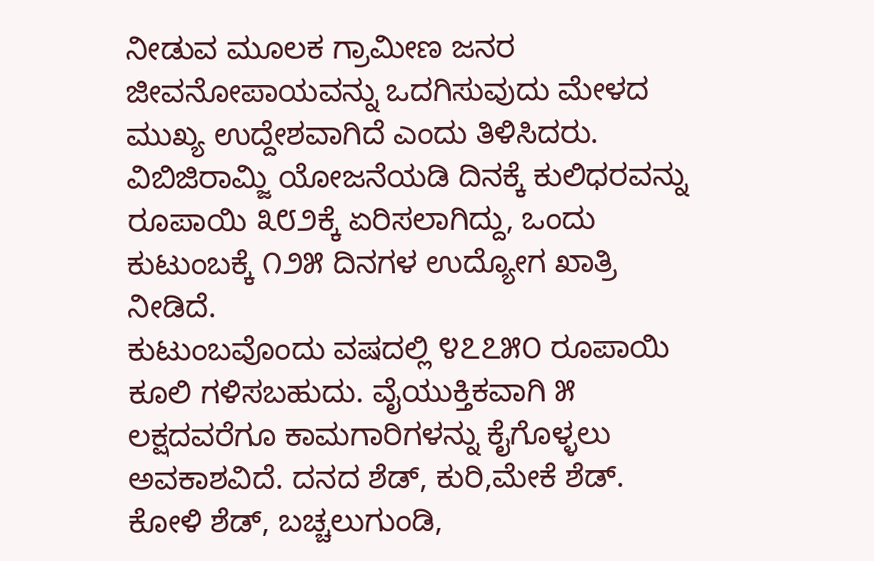ನೀಡುವ ಮೂಲಕ ಗ್ರಾಮೀಣ ಜನರ ಜೀವನೋಪಾಯವನ್ನು ಒದಗಿಸುವುದು ಮೇಳದ ಮುಖ್ಯ ಉದ್ದೇಶವಾಗಿದೆ ಎಂದು ತಿಳಿಸಿದರು.
ವಿಬಿಜಿರಾಮ್ಜಿ ಯೋಜನೆಯಡಿ ದಿನಕ್ಕೆ ಕುಲಿಧರವನ್ನು ರೂಪಾಯಿ ೩೮೨ಕ್ಕೆ ಏರಿಸಲಾಗಿದ್ದು, ಒಂದು ಕುಟುಂಬಕ್ಕೆ ೧೨೫ ದಿನಗಳ ಉದ್ಯೋಗ ಖಾತ್ರಿ ನೀಡಿದೆ.
ಕುಟುಂಬವೊಂದು ವಷದಲ್ಲಿ ೪೭೭೫೦ ರೂಪಾಯಿ ಕೂಲಿ ಗಳಿಸಬಹುದು. ವೈಯುಕ್ತಿಕವಾಗಿ ೫ ಲಕ್ಷದವರೆಗೂ ಕಾಮಗಾರಿಗಳನ್ನು ಕೈಗೊಳ್ಳಲು ಅವಕಾಶವಿದೆ. ದನದ ಶೆಡ್, ಕುರಿ,ಮೇಕೆ ಶೆಡ್. ಕೋಳಿ ಶೆಡ್, ಬಚ್ಚಲುಗುಂಡಿ,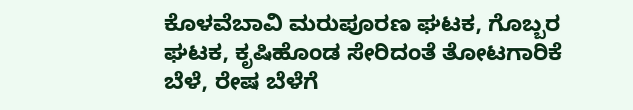ಕೊಳವೆಬಾವಿ ಮರುಪೂರಣ ಘಟಕ, ಗೊಬ್ಬರ ಘಟಕ, ಕೃಷಿಹೊಂಡ ಸೇರಿದಂತೆ ತೋಟಗಾರಿಕೆ ಬೆಳೆ, ರೇಷ ಬೆಳೆಗೆ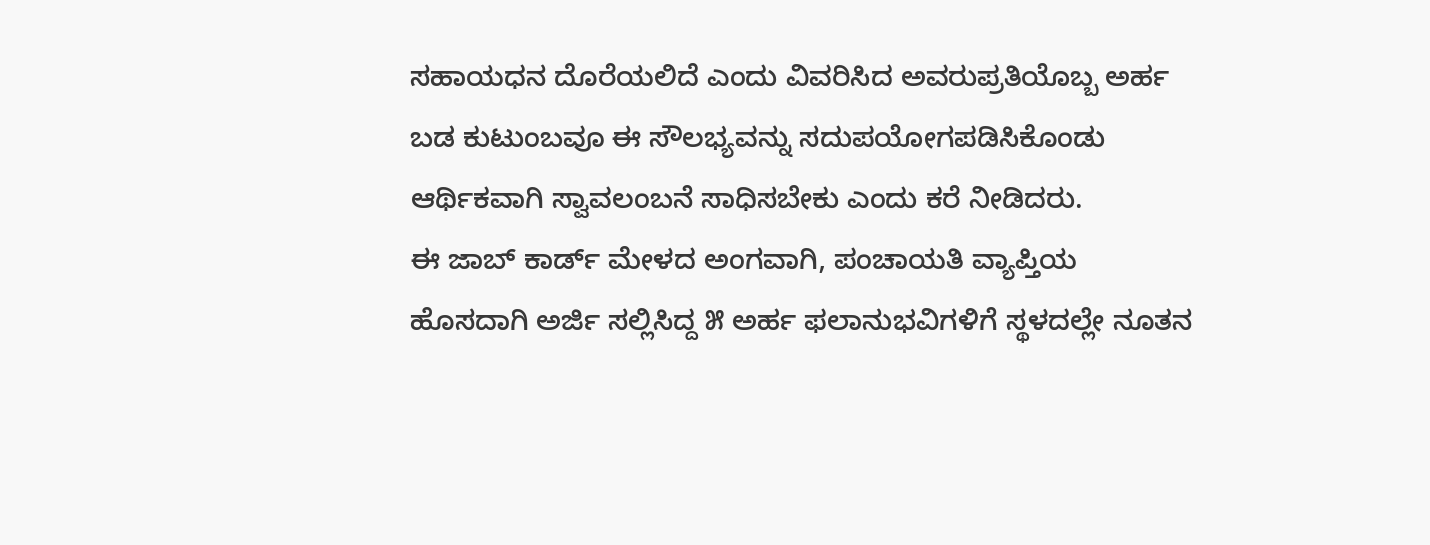ಸಹಾಯಧನ ದೊರೆಯಲಿದೆ ಎಂದು ವಿವರಿಸಿದ ಅವರುಪ್ರತಿಯೊಬ್ಬ ಅರ್ಹ ಬಡ ಕುಟುಂಬವೂ ಈ ಸೌಲಭ್ಯವನ್ನು ಸದುಪಯೋಗಪಡಿಸಿಕೊಂಡು ಆರ್ಥಿಕವಾಗಿ ಸ್ವಾವಲಂಬನೆ ಸಾಧಿಸಬೇಕು ಎಂದು ಕರೆ ನೀಡಿದರು.
ಈ ಜಾಬ್ ಕಾರ್ಡ್ ಮೇಳದ ಅಂಗವಾಗಿ, ಪಂಚಾಯತಿ ವ್ಯಾಪ್ತಿಯ ಹೊಸದಾಗಿ ಅರ್ಜಿ ಸಲ್ಲಿಸಿದ್ದ ೫ ಅರ್ಹ ಫಲಾನುಭವಿಗಳಿಗೆ ಸ್ಥಳದಲ್ಲೇ ನೂತನ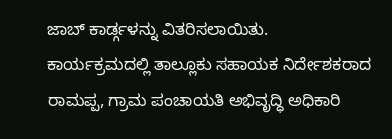ಜಾಬ್ ಕಾರ್ಡ್ಗಳನ್ನು ವಿತರಿಸಲಾಯಿತು.
ಕಾರ್ಯಕ್ರಮದಲ್ಲಿ ತಾಲ್ಲೂಕು ಸಹಾಯಕ ನಿರ್ದೇಶಕರಾದ ರಾಮಪ್ಪ, ಗ್ರಾಮ ಪಂಚಾಯತಿ ಅಭಿವೃದ್ಧಿ ಅಧಿಕಾರಿ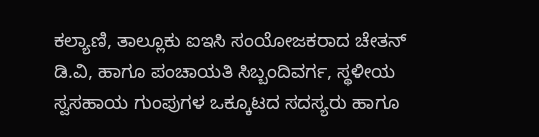ಕಲ್ಯಾಣಿ, ತಾಲ್ಲೂಕು ಐಇಸಿ ಸಂಯೋಜಕರಾದ ಚೇತನ್ ಡಿ.ವಿ, ಹಾಗೂ ಪಂಚಾಯತಿ ಸಿಬ್ಬಂದಿವರ್ಗ, ಸ್ಥಳೀಯ ಸ್ವಸಹಾಯ ಗುಂಪುಗಳ ಒಕ್ಕೂಟದ ಸದಸ್ಯರು ಹಾಗೂ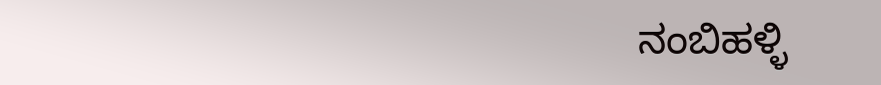ನಂಬಿಹಳ್ಳಿ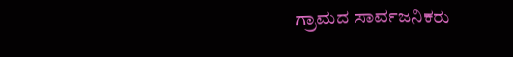ಗ್ರಾಮದ ಸಾರ್ವಜನಿಕರು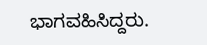ಭಾಗವಹಿಸಿದ್ದರು.